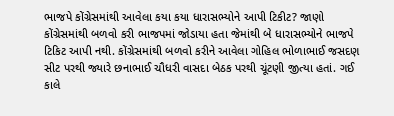ભાજપે કોંગ્રેસમાંથી આવેલા કયા કયા ધારાસભ્યોને આપી ટિકીટ? જાણો
કોંગ્રેસમાંથી બળવો કરી ભાજપમાં જોડાયા હતા જેમાંથી બે ધારાસભ્યોને ભાજપે ટિકિટ આપી નથી. કોંગ્રેસમાંથી બળવો કરીને આવેલા ગોહિલ ભોળાભાઈ જસદણ સીટ પરથી જ્યારે છનાભાઈ ચૌધરી વાસદા બેઠક પરથી ચૂંટણી જીત્યા હતાં. ગઈ કાલે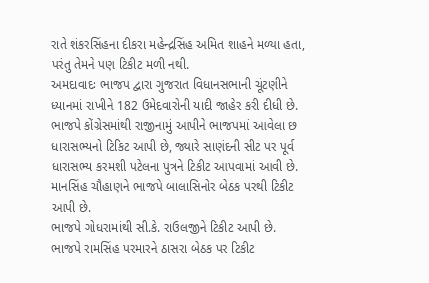રાતે શંકરસિંહના દીકરા મહેન્દ્રસિંહ અમિત શાહને મળ્યા હતા, પરંતુ તેમને પણ ટિકીટ મળી નથી.
અમદાવાદઃ ભાજપ દ્વારા ગુજરાત વિધાનસભાની ચૂંટણીને ધ્યાનમાં રાખીને 182 ઉમેદવારોની યાદી જાહેર કરી દીધી છે. ભાજપે કોંગ્રેસમાંથી રાજીનામું આપીને ભાજપમાં આવેલા છ ધારાસભ્યનો ટિકિટ આપી છે, જ્યારે સાણંદની સીટ પર પૂર્વ ધારાસભ્ય કરમશી પટેલના પુત્રને ટિકીટ આપવામાં આવી છે.
માનસિંહ ચૌહાણને ભાજપે બાલાસિનોર બેઠક પરથી ટિકીટ આપી છે.
ભાજપે ગોધરામાંથી સી.કે. રાઉલજીને ટિકીટ આપી છે.
ભાજપે રામસિંહ પરમારને ઠાસરા બેઠક પર ટિકીટ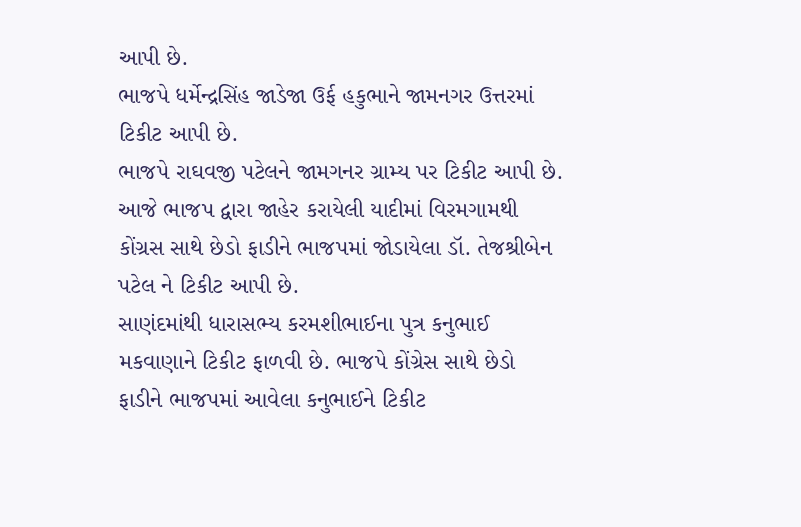આપી છે.
ભાજપે ધર્મેન્દ્રસિંહ જાડેજા ઉર્ફ હકુભાને જામનગર ઉત્તરમાં ટિકીટ આપી છે.
ભાજપે રાઘવજી પટેલને જામગનર ગ્રામ્ય પર ટિકીટ આપી છે.
આજે ભાજપ દ્વારા જાહેર કરાયેલી યાદીમાં વિરમગામથી કોંગ્રસ સાથે છેડો ફાડીને ભાજપમાં જોડાયેલા ડૉ. તેજશ્રીબેન પટેલ ને ટિકીટ આપી છે.
સાણંદમાંથી ધારાસભ્ય કરમશીભાઈના પુત્ર કનુભાઈ મકવાણાને ટિકીટ ફાળવી છે. ભાજપે કોંગ્રેસ સાથે છેડો ફાડીને ભાજપમાં આવેલા કનુભાઈને ટિકીટ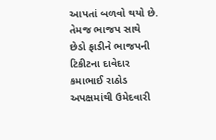આપતાં બળવો થયો છે. તેમજ ભાજપ સાથે છેડો ફાડીને ભાજપની ટિકીટના દાવેદાર કમાભાઈ રાઠોડ અપક્ષમાંથી ઉમેદવારી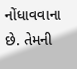નોંધાવવાના છે. તેમની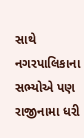સાથે નગરપાલિકાના સભ્યોએ પણ રાજીનામા ધરી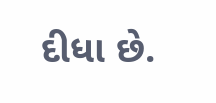દીધા છે.